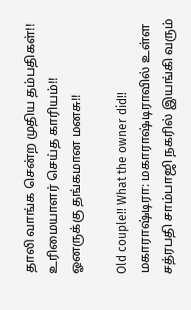தாலி வாங்க சென்ற முதிய தம்பதிகள்!! உரிமையாளர் செய்த காரியம்!! ஓனருக்கு தங்கமான மனசு!!

Old couple!! What the owner did!!
மகாராஷ்டிரா: மகாராஷ்டிராவில் உள்ள சத்ரபதி சாம்பாஜி நகரில் இயங்கி வரும்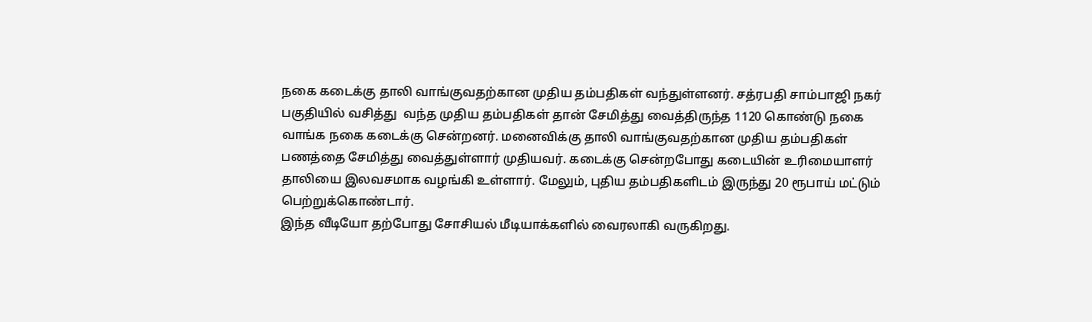நகை கடைக்கு தாலி வாங்குவதற்கான முதிய தம்பதிகள் வந்துள்ளனர். சத்ரபதி சாம்பாஜி நகர் பகுதியில் வசித்து  வந்த முதிய தம்பதிகள் தான் சேமித்து வைத்திருந்த 1120 கொண்டு நகை வாங்க நகை கடைக்கு சென்றனர். மனைவிக்கு தாலி வாங்குவதற்கான முதிய தம்பதிகள் பணத்தை சேமித்து வைத்துள்ளார் முதியவர். கடைக்கு சென்றபோது கடையின் உரிமையாளர் தாலியை இலவசமாக வழங்கி உள்ளார். மேலும், புதிய தம்பதிகளிடம் இருந்து 20 ரூபாய் மட்டும் பெற்றுக்கொண்டார்.
இந்த வீடியோ தற்போது சோசியல் மீடியாக்களில் வைரலாகி வருகிறது.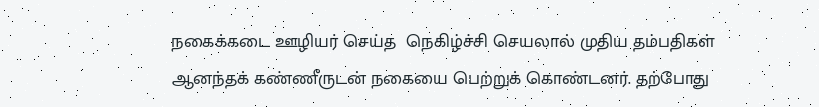நகைக்கடை ஊழியர் செய்த  நெகிழ்ச்சி செயலால் முதிய தம்பதிகள் ஆனந்தக் கண்ணீருடன் நகையை பெற்றுக் கொண்டனர். தற்போது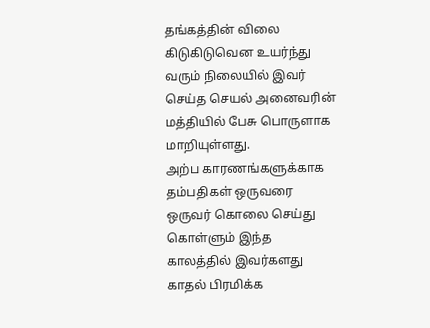தங்கத்தின் விலை கிடுகிடுவென உயர்ந்து வரும் நிலையில் இவர் செய்த செயல் அனைவரின் மத்தியில் பேசு பொருளாக மாறியுள்ளது.
அற்ப காரணங்களுக்காக தம்பதிகள் ஒருவரை ஒருவர் கொலை செய்து கொள்ளும் இந்த காலத்தில் இவர்களது காதல் பிரமிக்க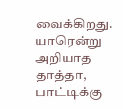வைக்கிறது. யாரென்று அறியாத தாத்தா, பாட்டிக்கு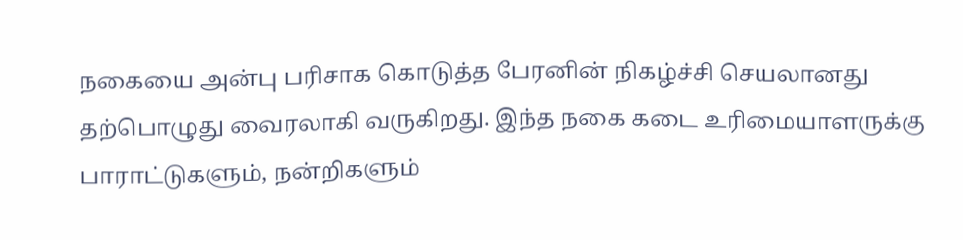நகையை அன்பு பரிசாக கொடுத்த பேரனின் நிகழ்ச்சி செயலானது தற்பொழுது வைரலாகி வருகிறது. இந்த நகை கடை உரிமையாளருக்கு பாராட்டுகளும், நன்றிகளும்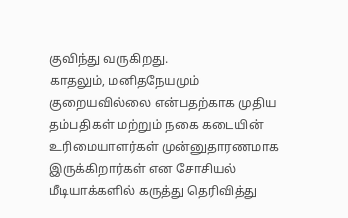குவிந்து வருகிறது.
காதலும், மனிதநேயமும் குறையவில்லை என்பதற்காக முதிய தம்பதிகள் மற்றும் நகை கடையின் உரிமையாளர்கள் முன்னுதாரணமாக இருக்கிறார்கள் என சோசியல் மீடியாக்களில் கருத்து தெரிவித்து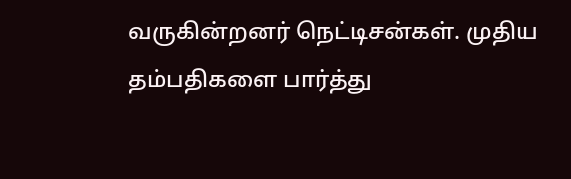வருகின்றனர் நெட்டிசன்கள். முதிய தம்பதிகளை பார்த்து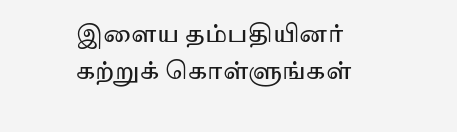இளைய தம்பதியினர் கற்றுக் கொள்ளுங்கள்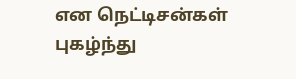என நெட்டிசன்கள் புகழ்ந்து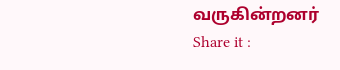வருகின்றனர்
Share it :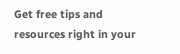Get free tips and resources right in your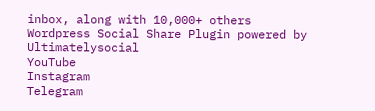inbox, along with 10,000+ others
Wordpress Social Share Plugin powered by Ultimatelysocial
YouTube
Instagram
Telegram